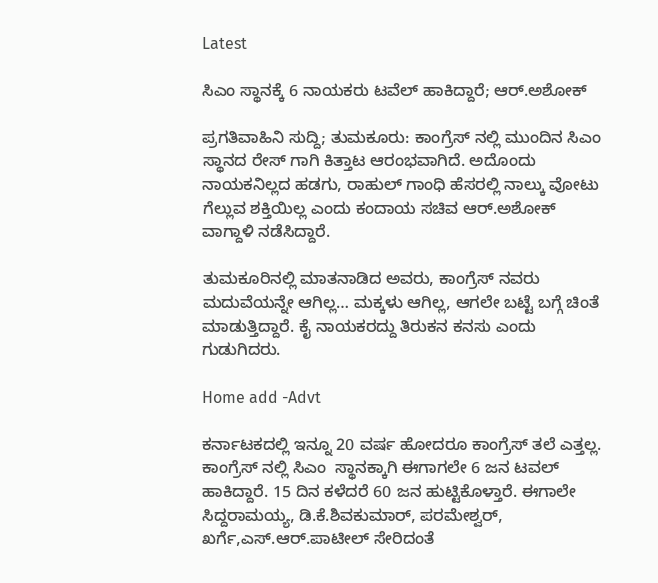Latest

ಸಿಎಂ ಸ್ಥಾನಕ್ಕೆ 6 ನಾಯಕರು ಟವೆಲ್ ಹಾಕಿದ್ದಾರೆ; ಆರ್.ಅಶೋಕ್

ಪ್ರಗತಿವಾಹಿನಿ ಸುದ್ದಿ; ತುಮಕೂರು: ಕಾಂಗ್ರೆಸ್ ನಲ್ಲಿ ಮುಂದಿನ ಸಿಎಂ ಸ್ಥಾನದ ರೇಸ್ ಗಾಗಿ ಕಿತ್ತಾಟ ಆರಂಭವಾಗಿದೆ. ಅದೊಂದು ನಾಯಕನಿಲ್ಲದ ಹಡಗು, ರಾಹುಲ್ ಗಾಂಧಿ ಹೆಸರಲ್ಲಿ ನಾಲ್ಕು ವೋಟು ಗೆಲ್ಲುವ ಶಕ್ತಿಯಿಲ್ಲ ಎಂದು ಕಂದಾಯ ಸಚಿವ ಆರ್.ಅಶೋಕ್ ವಾಗ್ದಾಳಿ ನಡೆಸಿದ್ದಾರೆ.

ತುಮಕೂರಿನಲ್ಲಿ ಮಾತನಾಡಿದ ಅವರು, ಕಾಂಗ್ರೆಸ್ ನವರು ಮದುವೆಯನ್ನೇ ಆಗಿಲ್ಲ… ಮಕ್ಕಳು ಆಗಿಲ್ಲ, ಆಗಲೇ ಬಟ್ಟೆ ಬಗ್ಗೆ ಚಿಂತೆ ಮಾಡುತ್ತಿದ್ದಾರೆ. ಕೈ ನಾಯಕರದ್ದು ತಿರುಕನ ಕನಸು ಎಂದು ಗುಡುಗಿದರು.

Home add -Advt

ಕರ್ನಾಟಕದಲ್ಲಿ ಇನ್ನೂ 20 ವರ್ಷ ಹೋದರೂ ಕಾಂಗ್ರೆಸ್ ತಲೆ ಎತ್ತಲ್ಲ. ಕಾಂಗ್ರೆಸ್ ನಲ್ಲಿ ಸಿಎಂ  ಸ್ಥಾನಕ್ಕಾಗಿ ಈಗಾಗಲೇ 6 ಜನ ಟವಲ್ ಹಾಕಿದ್ದಾರೆ. 15 ದಿನ ಕಳೆದರೆ 60 ಜನ ಹುಟ್ಟಿಕೊಳ್ತಾರೆ. ಈಗಾಲೇ ಸಿದ್ದರಾಮಯ್ಯ, ಡಿ.ಕೆ.ಶಿವಕುಮಾರ್, ಪರಮೇಶ್ವರ್, ಖರ್ಗೆ,ಎಸ್.ಆರ್.ಪಾಟೀಲ್ ಸೇರಿದಂತೆ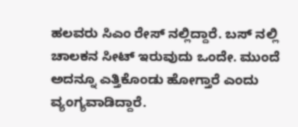ಹಲವರು ಸಿಎಂ ರೇಸ್ ನಲ್ಲಿದ್ದಾರೆ. ಬಸ್ ನಲ್ಲಿ ಚಾಲಕನ ಸೀಟ್ ಇರುವುದು ಒಂದೇ. ಮುಂದೆ ಅದನ್ನೂ ಎತ್ತಿಕೊಂಡು ಹೋಗ್ತಾರೆ ಎಂದು ವ್ಯಂಗ್ಯವಾಡಿದ್ದಾರೆ.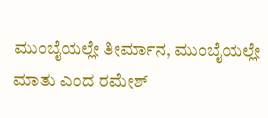ಮುಂಬೈಯಲ್ಲೇ ತೀರ್ಮಾನ, ಮುಂಬೈಯಲ್ಲೇ ಮಾತು ಎಂದ ರಮೇಶ್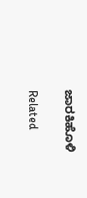ಜಾರಕಿಹೊಳಿ

Related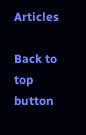Articles

Back to top button